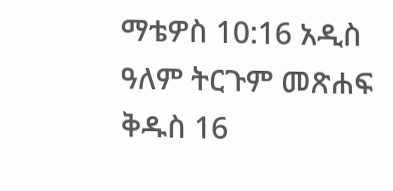ማቴዎስ 10:16 አዲስ ዓለም ትርጉም መጽሐፍ ቅዱስ 16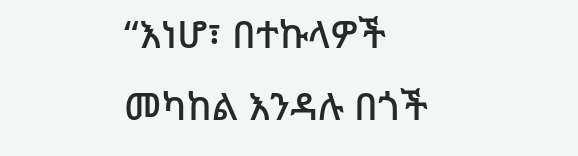“እነሆ፣ በተኩላዎች መካከል እንዳሉ በጎች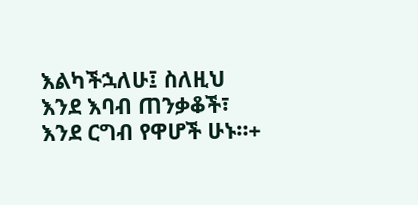እልካችኋለሁ፤ ስለዚህ እንደ እባብ ጠንቃቆች፣ እንደ ርግብ የዋሆች ሁኑ።+